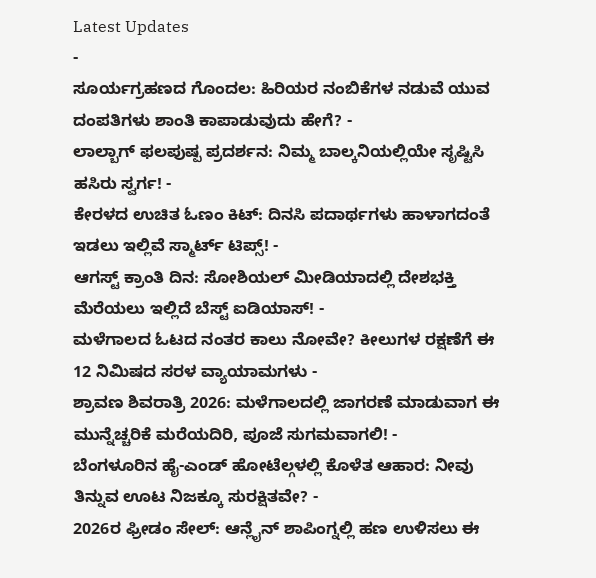Latest Updates
-
ಸೂರ್ಯಗ್ರಹಣದ ಗೊಂದಲ: ಹಿರಿಯರ ನಂಬಿಕೆಗಳ ನಡುವೆ ಯುವ ದಂಪತಿಗಳು ಶಾಂತಿ ಕಾಪಾಡುವುದು ಹೇಗೆ? -
ಲಾಲ್ಬಾಗ್ ಫಲಪುಷ್ಪ ಪ್ರದರ್ಶನ: ನಿಮ್ಮ ಬಾಲ್ಕನಿಯಲ್ಲಿಯೇ ಸೃಷ್ಟಿಸಿ ಹಸಿರು ಸ್ವರ್ಗ! -
ಕೇರಳದ ಉಚಿತ ಓಣಂ ಕಿಟ್: ದಿನಸಿ ಪದಾರ್ಥಗಳು ಹಾಳಾಗದಂತೆ ಇಡಲು ಇಲ್ಲಿವೆ ಸ್ಮಾರ್ಟ್ ಟಿಪ್ಸ್! -
ಆಗಸ್ಟ್ ಕ್ರಾಂತಿ ದಿನ: ಸೋಶಿಯಲ್ ಮೀಡಿಯಾದಲ್ಲಿ ದೇಶಭಕ್ತಿ ಮೆರೆಯಲು ಇಲ್ಲಿದೆ ಬೆಸ್ಟ್ ಐಡಿಯಾಸ್! -
ಮಳೆಗಾಲದ ಓಟದ ನಂತರ ಕಾಲು ನೋವೇ? ಕೀಲುಗಳ ರಕ್ಷಣೆಗೆ ಈ 12 ನಿಮಿಷದ ಸರಳ ವ್ಯಾಯಾಮಗಳು -
ಶ್ರಾವಣ ಶಿವರಾತ್ರಿ 2026: ಮಳೆಗಾಲದಲ್ಲಿ ಜಾಗರಣೆ ಮಾಡುವಾಗ ಈ ಮುನ್ನೆಚ್ಚರಿಕೆ ಮರೆಯದಿರಿ, ಪೂಜೆ ಸುಗಮವಾಗಲಿ! -
ಬೆಂಗಳೂರಿನ ಹೈ-ಎಂಡ್ ಹೋಟೆಲ್ಗಳಲ್ಲಿ ಕೊಳೆತ ಆಹಾರ: ನೀವು ತಿನ್ನುವ ಊಟ ನಿಜಕ್ಕೂ ಸುರಕ್ಷಿತವೇ? -
2026ರ ಫ್ರೀಡಂ ಸೇಲ್: ಆನ್ಲೈನ್ ಶಾಪಿಂಗ್ನಲ್ಲಿ ಹಣ ಉಳಿಸಲು ಈ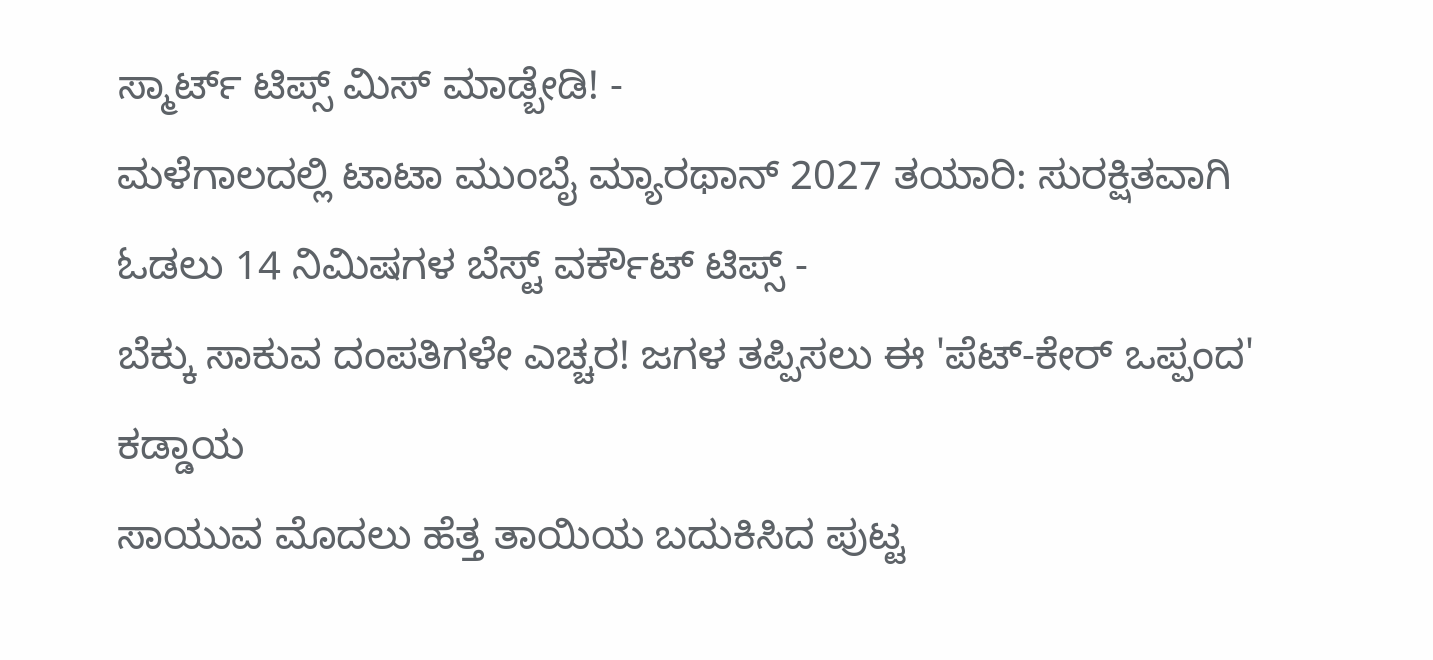ಸ್ಮಾರ್ಟ್ ಟಿಪ್ಸ್ ಮಿಸ್ ಮಾಡ್ಬೇಡಿ! -
ಮಳೆಗಾಲದಲ್ಲಿ ಟಾಟಾ ಮುಂಬೈ ಮ್ಯಾರಥಾನ್ 2027 ತಯಾರಿ: ಸುರಕ್ಷಿತವಾಗಿ ಓಡಲು 14 ನಿಮಿಷಗಳ ಬೆಸ್ಟ್ ವರ್ಕೌಟ್ ಟಿಪ್ಸ್ -
ಬೆಕ್ಕು ಸಾಕುವ ದಂಪತಿಗಳೇ ಎಚ್ಚರ! ಜಗಳ ತಪ್ಪಿಸಲು ಈ 'ಪೆಟ್-ಕೇರ್ ಒಪ್ಪಂದ' ಕಡ್ಡಾಯ
ಸಾಯುವ ಮೊದಲು ಹೆತ್ತ ತಾಯಿಯ ಬದುಕಿಸಿದ ಪುಟ್ಟ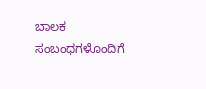ಬಾಲಕ
ಸಂಬಂಧಗಳೊಂದಿಗೆ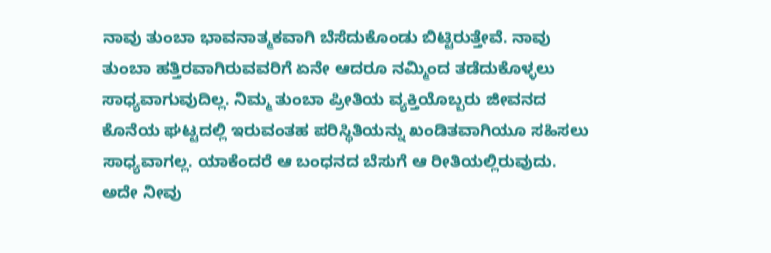ನಾವು ತುಂಬಾ ಭಾವನಾತ್ಮಕವಾಗಿ ಬೆಸೆದುಕೊಂಡು ಬಿಟ್ಟಿರುತ್ತೇವೆ. ನಾವು ತುಂಬಾ ಹತ್ತಿರವಾಗಿರುವವರಿಗೆ ಏನೇ ಆದರೂ ನಮ್ಮಿಂದ ತಡೆದುಕೊಳ್ಳಲು ಸಾಧ್ಯವಾಗುವುದಿಲ್ಲ. ನಿಮ್ಮ ತುಂಬಾ ಪ್ರೀತಿಯ ವ್ಯಕ್ತಿಯೊಬ್ಬರು ಜೀವನದ ಕೊನೆಯ ಘಟ್ಟದಲ್ಲಿ ಇರುವಂತಹ ಪರಿಸ್ಥಿತಿಯನ್ನು ಖಂಡಿತವಾಗಿಯೂ ಸಹಿಸಲು ಸಾಧ್ಯವಾಗಲ್ಲ. ಯಾಕೆಂದರೆ ಆ ಬಂಧನದ ಬೆಸುಗೆ ಆ ರೀತಿಯಲ್ಲಿರುವುದು.
ಅದೇ ನೀವು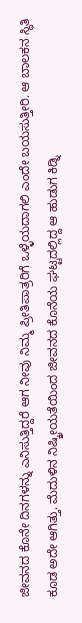ಜೀವನದ ಕೊನೇ ದಿನಗಳನ್ನು ಎನಿಸುತ್ತಿದ್ದರೆ ಆಗ ನೀವು ನಿಮ್ಮ ಪ್ರೀತಿಪಾತ್ರರಿಗೆ ಒಳ್ಳೆಯದಾಗಲಿ ಎಂದೇ ಬಯಸುತ್ತೀರಿ. ಆ ಬಾಲಕನ ಸ್ಥಿತಿ ಕೂಡ ಅದೇ ಆಗಿತ್ತು. ಮೆದುಳಿನ ನಿಷ್ಕ್ರೀಯತೆಯಿಂದ ಜೀವನದ ಕೊನೆಯ ಘಟ್ಟದಲ್ಲಿದ್ದ ಆ ಹುಡುಗ ಕಿಡ್ನಿ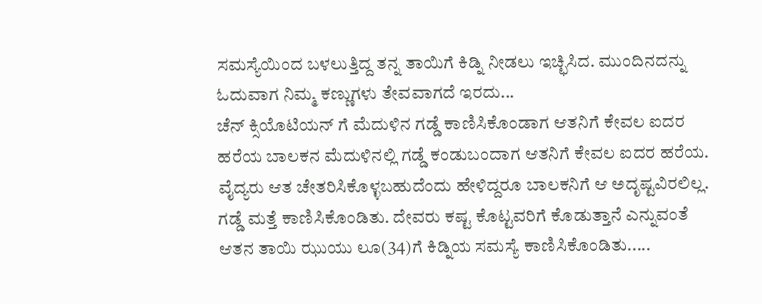ಸಮಸ್ಯೆಯಿಂದ ಬಳಲುತ್ತಿದ್ದ ತನ್ನ ತಾಯಿಗೆ ಕಿಡ್ನಿ ನೀಡಲು ಇಚ್ಛಿಸಿದ. ಮುಂದಿನದನ್ನು ಓದುವಾಗ ನಿಮ್ಮ ಕಣ್ಣುಗಳು ತೇವವಾಗದೆ ಇರದು...
ಚೆನ್ ಕ್ಸಿಯೊಟಿಯನ್ ಗೆ ಮೆದುಳಿನ ಗಡ್ಡೆ ಕಾಣಿಸಿಕೊಂಡಾಗ ಆತನಿಗೆ ಕೇವಲ ಐದರ ಹರೆಯ ಬಾಲಕನ ಮೆದುಳಿನಲ್ಲಿ ಗಡ್ಡೆ ಕಂಡುಬಂದಾಗ ಆತನಿಗೆ ಕೇವಲ ಐದರ ಹರೆಯ. ವೈದ್ಯರು ಆತ ಚೇತರಿಸಿಕೊಳ್ಳಬಹುದೆಂದು ಹೇಳಿದ್ದರೂ ಬಾಲಕನಿಗೆ ಆ ಅದೃಷ್ಟವಿರಲಿಲ್ಲ. ಗಡ್ಡೆ ಮತ್ತೆ ಕಾಣಿಸಿಕೊಂಡಿತು. ದೇವರು ಕಷ್ಟ ಕೊಟ್ಟವರಿಗೆ ಕೊಡುತ್ತಾನೆ ಎನ್ನುವಂತೆ ಆತನ ತಾಯಿ ಝುಯು ಲೂ(34)ಗೆ ಕಿಡ್ನಿಯ ಸಮಸ್ಯೆ ಕಾಣಿಸಿಕೊಂಡಿತು.....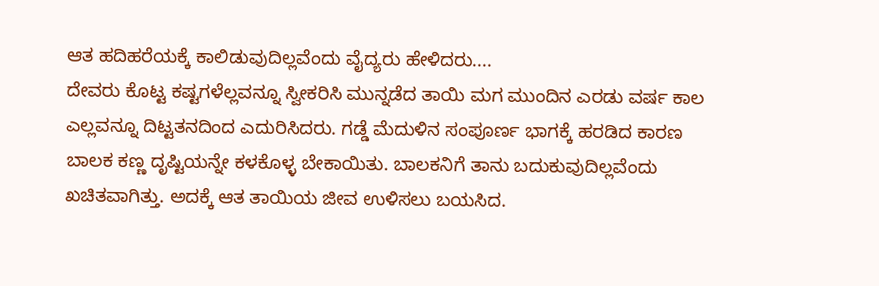ಆತ ಹದಿಹರೆಯಕ್ಕೆ ಕಾಲಿಡುವುದಿಲ್ಲವೆಂದು ವೈದ್ಯರು ಹೇಳಿದರು....
ದೇವರು ಕೊಟ್ಟ ಕಷ್ಟಗಳೆಲ್ಲವನ್ನೂ ಸ್ವೀಕರಿಸಿ ಮುನ್ನಡೆದ ತಾಯಿ ಮಗ ಮುಂದಿನ ಎರಡು ವರ್ಷ ಕಾಲ ಎಲ್ಲವನ್ನೂ ದಿಟ್ಟತನದಿಂದ ಎದುರಿಸಿದರು. ಗಡ್ಡೆ ಮೆದುಳಿನ ಸಂಪೂರ್ಣ ಭಾಗಕ್ಕೆ ಹರಡಿದ ಕಾರಣ ಬಾಲಕ ಕಣ್ಣ ದೃಷ್ಟಿಯನ್ನೇ ಕಳಕೊಳ್ಳ ಬೇಕಾಯಿತು. ಬಾಲಕನಿಗೆ ತಾನು ಬದುಕುವುದಿಲ್ಲವೆಂದು ಖಚಿತವಾಗಿತ್ತು. ಅದಕ್ಕೆ ಆತ ತಾಯಿಯ ಜೀವ ಉಳಿಸಲು ಬಯಸಿದ.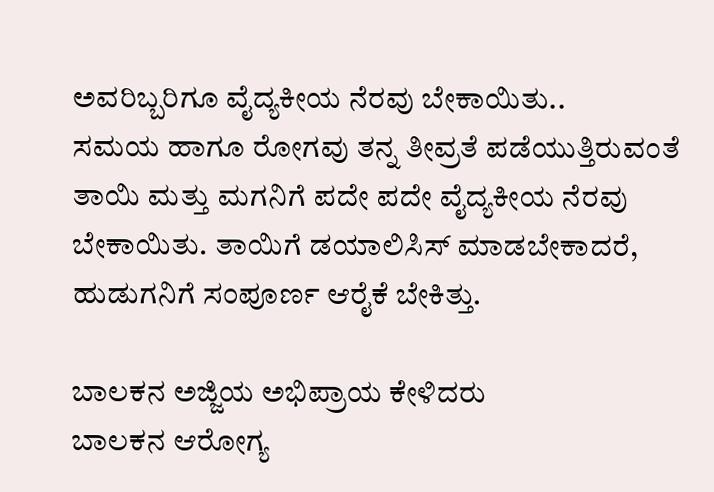ಅವರಿಬ್ಬರಿಗೂ ವೈದ್ಯಕೀಯ ನೆರವು ಬೇಕಾಯಿತು..
ಸಮಯ ಹಾಗೂ ರೋಗವು ತನ್ನ ತೀವ್ರತೆ ಪಡೆಯುತ್ತಿರುವಂತೆ ತಾಯಿ ಮತ್ತು ಮಗನಿಗೆ ಪದೇ ಪದೇ ವೈದ್ಯಕೀಯ ನೆರವು ಬೇಕಾಯಿತು. ತಾಯಿಗೆ ಡಯಾಲಿಸಿಸ್ ಮಾಡಬೇಕಾದರೆ, ಹುಡುಗನಿಗೆ ಸಂಪೂರ್ಣ ಆರೈಕೆ ಬೇಕಿತ್ತು.

ಬಾಲಕನ ಅಜ್ಜಿಯ ಅಭಿಪ್ರಾಯ ಕೇಳಿದರು
ಬಾಲಕನ ಆರೋಗ್ಯ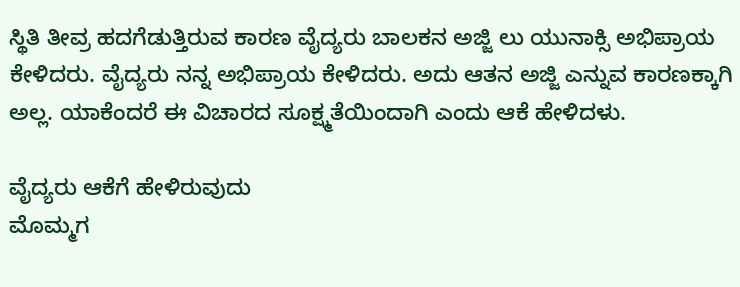ಸ್ಥಿತಿ ತೀವ್ರ ಹದಗೆಡುತ್ತಿರುವ ಕಾರಣ ವೈದ್ಯರು ಬಾಲಕನ ಅಜ್ಜಿ ಲು ಯುನಾಕ್ಸಿ ಅಭಿಪ್ರಾಯ ಕೇಳಿದರು. ವೈದ್ಯರು ನನ್ನ ಅಭಿಪ್ರಾಯ ಕೇಳಿದರು. ಅದು ಆತನ ಅಜ್ಜಿ ಎನ್ನುವ ಕಾರಣಕ್ಕಾಗಿ ಅಲ್ಲ. ಯಾಕೆಂದರೆ ಈ ವಿಚಾರದ ಸೂಕ್ಷ್ಮತೆಯಿಂದಾಗಿ ಎಂದು ಆಕೆ ಹೇಳಿದಳು.

ವೈದ್ಯರು ಆಕೆಗೆ ಹೇಳಿರುವುದು
ಮೊಮ್ಮಗ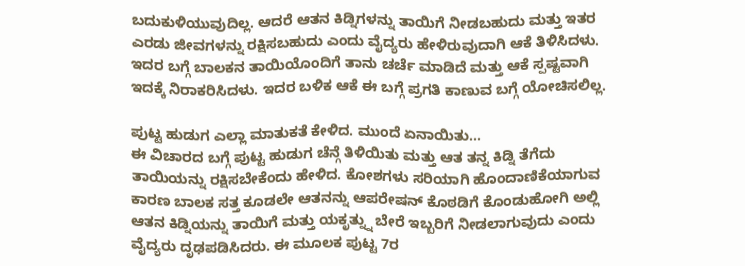ಬದುಕುಳಿಯುವುದಿಲ್ಲ. ಆದರೆ ಆತನ ಕಿಡ್ನಿಗಳನ್ನು ತಾಯಿಗೆ ನೀಡಬಹುದು ಮತ್ತು ಇತರ ಎರಡು ಜೀವಗಳನ್ನು ರಕ್ಷಿಸಬಹುದು ಎಂದು ವೈದ್ಯರು ಹೇಳಿರುವುದಾಗಿ ಆಕೆ ತಿಳಿಸಿದಳು. ಇದರ ಬಗ್ಗೆ ಬಾಲಕನ ತಾಯಿಯೊಂದಿಗೆ ತಾನು ಚರ್ಚೆ ಮಾಡಿದೆ ಮತ್ತು ಆಕೆ ಸ್ಪಷ್ಟವಾಗಿ ಇದಕ್ಕೆ ನಿರಾಕರಿಸಿದಳು. ಇದರ ಬಳಿಕ ಆಕೆ ಈ ಬಗ್ಗೆ ಪ್ರಗತಿ ಕಾಣುವ ಬಗ್ಗೆ ಯೋಚಿಸಲಿಲ್ಲ.

ಪುಟ್ಟ ಹುಡುಗ ಎಲ್ಲಾ ಮಾತುಕತೆ ಕೇಳಿದ. ಮುಂದೆ ಏನಾಯಿತು...
ಈ ವಿಚಾರದ ಬಗ್ಗೆ ಪುಟ್ಟ ಹುಡುಗ ಚೆನ್ಗೆ ತಿಳಿಯಿತು ಮತ್ತು ಆತ ತನ್ನ ಕಿಡ್ನಿ ತೆಗೆದು ತಾಯಿಯನ್ನು ರಕ್ಷಿಸಬೇಕೆಂದು ಹೇಳಿದ. ಕೋಶಗಳು ಸರಿಯಾಗಿ ಹೊಂದಾಣಿಕೆಯಾಗುವ ಕಾರಣ ಬಾಲಕ ಸತ್ತ ಕೂಡಲೇ ಆತನನ್ನು ಆಪರೇಷನ್ ಕೊಠಡಿಗೆ ಕೊಂಡುಹೋಗಿ ಅಲ್ಲಿ ಆತನ ಕಿಡ್ನಿಯನ್ನು ತಾಯಿಗೆ ಮತ್ತು ಯಕೃತ್ನ್ನು ಬೇರೆ ಇಬ್ಬರಿಗೆ ನೀಡಲಾಗುವುದು ಎಂದು ವೈದ್ಯರು ದೃಢಪಡಿಸಿದರು. ಈ ಮೂಲಕ ಪುಟ್ಟ 7ರ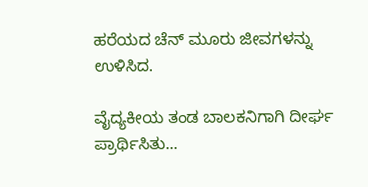ಹರೆಯದ ಚೆನ್ ಮೂರು ಜೀವಗಳನ್ನು ಉಳಿಸಿದ.

ವೈದ್ಯಕೀಯ ತಂಡ ಬಾಲಕನಿಗಾಗಿ ದೀರ್ಘ ಪ್ರಾರ್ಥಿಸಿತು...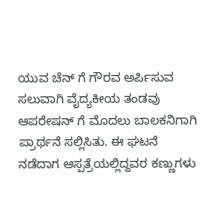ಯುವ ಚೆನ್ ಗೆ ಗೌರವ ಅರ್ಪಿಸುವ ಸಲುವಾಗಿ ವೈದ್ಯಕೀಯ ತಂಡವು ಆಪರೇಷನ್ ಗೆ ಮೊದಲು ಬಾಲಕನಿಗಾಗಿ ಪ್ರಾರ್ಥನೆ ಸಲ್ಲಿಸಿತು. ಈ ಘಟನೆ ನಡೆದಾಗ ಆಸ್ಪತ್ರೆಯಲ್ಲಿದ್ದವರ ಕಣ್ಣುಗಳು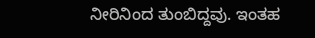ನೀರಿನಿಂದ ತುಂಬಿದ್ದವು. ಇಂತಹ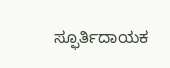ಸ್ಫೂರ್ತಿದಾಯಕ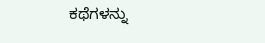ಕಥೆಗಳನ್ನು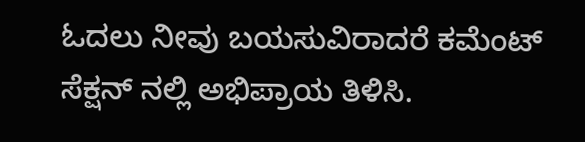ಓದಲು ನೀವು ಬಯಸುವಿರಾದರೆ ಕಮೆಂಟ್ ಸೆಕ್ಷನ್ ನಲ್ಲಿ ಅಭಿಪ್ರಾಯ ತಿಳಿಸಿ.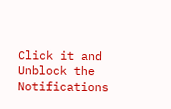Click it and Unblock the Notifications